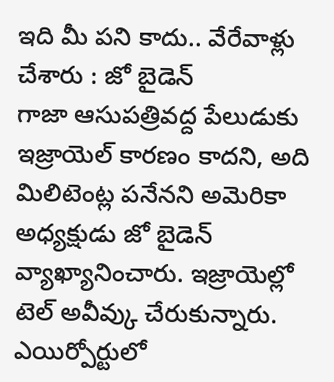ఇది మీ పని కాదు.. వేరేవాళ్లు చేశారు : జో బైడెన్
గాజా ఆసుపత్రివద్ద పేలుడుకు ఇజ్రాయెల్ కారణం కాదని, అది మిలిటెంట్ల పనేనని అమెరికా అధ్యక్షుడు జో బైడెన్ వ్యాఖ్యానించారు. ఇజ్రాయెల్లో టెల్ అవీవ్కు చేరుకున్నారు. ఎయిర్పోర్టులో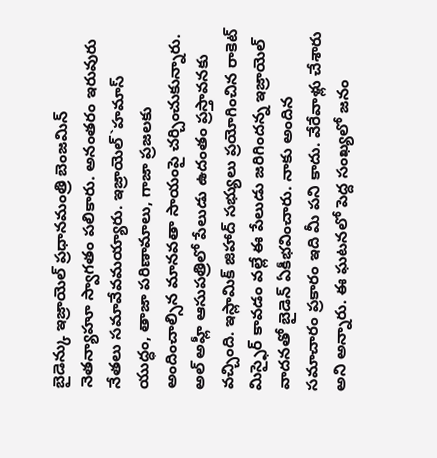బైడెన్కు ఇజ్రాయెల్ ప్రధానమంత్రి బెంజమిన్ నెతన్యాహూ స్వాగతం పలికారు. అనంతరం ఇరువురు నేతలు సమావేవమయ్యారు. ఇజ్రాయెల్`హమాస్ యుద్ధం, తాజా పరిణామాలు, గాజా ప్రజలకు అందించాల్సిన మానవతా సాయంపై చర్చించుకున్నారు. అల్ అహ్లీ ఆసుపత్రిలో పేలుడు ఉదంతం ప్రస్తావనకు వచ్చింది. ఇస్లామిక్ జిహాద్ సభ్యులు ప్రయోగించిన రాకెట్ మిస్ఫైర్ కావడం వల్లే ఈ పేలుడు జరిగిందన్న ఇజ్రాయెల్ వాదనతో బైడెన్ ఏకీభవించారు. నాకు అందిన సమాచారం ప్రకారం ఇది మీ పని కాదు. వేరేవాళ్లు చేశారు అని అన్నారు. ఈ ఘటనలో పెద్ద సంఖ్యలో జనం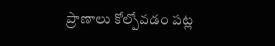ప్రాణాలు కోల్పోవడం పట్ల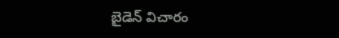బైడెన్ విచారం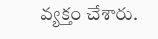వ్యక్తం చేశారు.